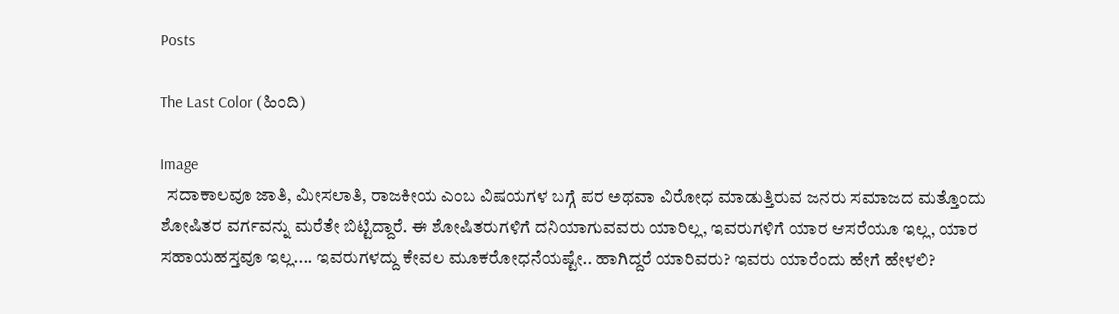Posts

The Last Color (ಹಿಂದಿ)

Image
  ಸದಾಕಾಲವೂ ಜಾತಿ, ಮೀಸಲಾತಿ, ರಾಜಕೀಯ ಎಂಬ ವಿಷಯಗಳ ಬಗ್ಗೆ ಪರ ಅಥವಾ ವಿರೋಧ ಮಾಡುತ್ತಿರುವ ಜನರು ಸಮಾಜದ ಮತ್ತೊಂದು ಶೋಷಿತರ ವರ್ಗವನ್ನು ಮರೆತೇ ಬಿಟ್ಟಿದ್ದಾರೆ. ಈ ಶೋಷಿತರುಗಳಿಗೆ ದನಿಯಾಗುವವರು ಯಾರಿಲ್ಲ, ಇವರುಗಳಿಗೆ ಯಾರ ಆಸರೆಯೂ ಇಲ್ಲ, ಯಾರ ಸಹಾಯಹಸ್ತವೂ ಇಲ್ಲ.... ಇವರುಗಳದ್ದು ಕೇವಲ ಮೂಕರೋಧನೆಯಷ್ಟೇ.. ಹಾಗಿದ್ದರೆ ಯಾರಿವರು? ಇವರು ಯಾರೆಂದು ಹೇಗೆ ಹೇಳಲಿ?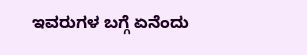ಇವರುಗಳ ಬಗ್ಗೆ ಏನೆಂದು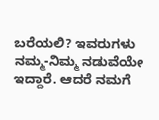ಬರೆಯಲಿ? ಇವರುಗಳು ನಮ್ಮ-ನಿಮ್ಮ ನಡುವೆಯೇ ಇದ್ದಾರೆ. ಆದರೆ ನಮಗೆ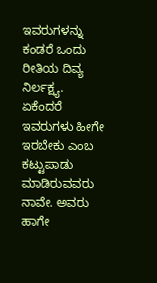ಇವರುಗಳನ್ನು ಕಂಡರೆ ಒಂದು ರೀತಿಯ ದಿವ್ಯ ನಿರ್ಲಕ್ಷ್ಯ. ಏಕೆಂದರೆ ಇವರುಗಳು ಹೀಗೇ ಇರಬೇಕು ಎಂಬ ಕಟ್ಟುಪಾಡು ಮಾಡಿರುವವರು ನಾವೇ. ಅವರು ಹಾಗೇ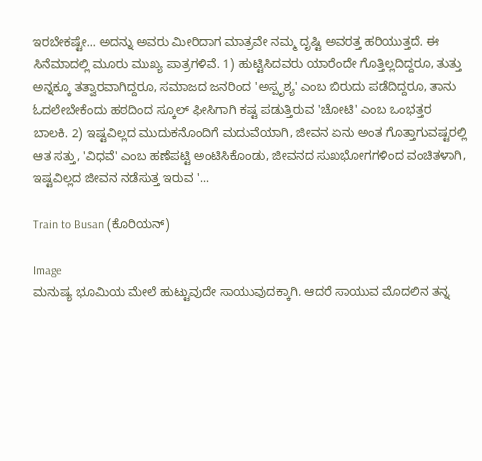ಇರಬೇಕಷ್ಟೇ... ಅದನ್ನು ಅವರು ಮೀರಿದಾಗ ಮಾತ್ರವೇ ನಮ್ಮ ದೃಷ್ಟಿ ಅವರತ್ತ ಹರಿಯುತ್ತದೆ. ಈ ಸಿನೆಮಾದಲ್ಲಿ ಮೂರು ಮುಖ್ಯ ಪಾತ್ರಗಳಿವೆ. 1) ಹುಟ್ಟಿಸಿದವರು ಯಾರೆಂದೇ ಗೊತ್ತಿಲ್ಲದಿದ್ದರೂ, ತುತ್ತು ಅನ್ನಕ್ಕೂ ತತ್ವಾರವಾಗಿದ್ದರೂ, ಸಮಾಜದ ಜನರಿಂದ 'ಅಸ್ಪೃಶ್ಯ' ಎಂಬ ಬಿರುದು ಪಡೆದಿದ್ದರೂ, ತಾನು ಓದಲೇಬೇಕೆಂದು ಹಠದಿಂದ ಸ್ಕೂಲ್ ಫೀಸಿಗಾಗಿ ಕಷ್ಟ ಪಡುತ್ತಿರುವ 'ಚೋಟಿ' ಎಂಬ ಒಂಭತ್ತರ ಬಾಲಕಿ. 2) ಇಷ್ಟವಿಲ್ಲದ ಮುದುಕನೊಂದಿಗೆ ಮದುವೆಯಾಗಿ, ಜೀವನ ಏನು ಅಂತ ಗೊತ್ತಾಗುವಷ್ಟರಲ್ಲಿ ಆತ ಸತ್ತು, 'ವಿಧವೆ' ಎಂಬ ಹಣೆಪಟ್ಟಿ ಅಂಟಿಸಿಕೊಂಡು, ಜೀವನದ ಸುಖಭೋಗಗಳಿಂದ ವಂಚಿತಳಾಗಿ, ಇಷ್ಟವಿಲ್ಲದ ಜೀವನ ನಡೆಸುತ್ತ ಇರುವ '...

Train to Busan (ಕೊರಿಯನ್)

Image
ಮನುಷ್ಯ ಭೂಮಿಯ ಮೇಲೆ ಹುಟ್ಟುವುದೇ ಸಾಯುವುದಕ್ಕಾಗಿ. ಆದರೆ ಸಾಯುವ ಮೊದಲಿನ ತನ್ನ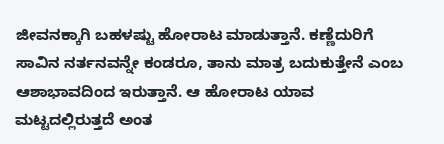ಜೀವನಕ್ಕಾಗಿ ಬಹಳಷ್ಟು ಹೋರಾಟ ಮಾಡುತ್ತಾನೆ. ಕಣ್ಣೆದುರಿಗೆ ಸಾವಿನ ನರ್ತನವನ್ನೇ ಕಂಡರೂ, ತಾನು ಮಾತ್ರ ಬದುಕುತ್ತೇನೆ ಎಂಬ ಆಶಾಭಾವದಿಂದ ಇರುತ್ತಾನೆ. ಆ ಹೋರಾಟ ಯಾವ ಮಟ್ಟದಲ್ಲಿರುತ್ತದೆ ಅಂತ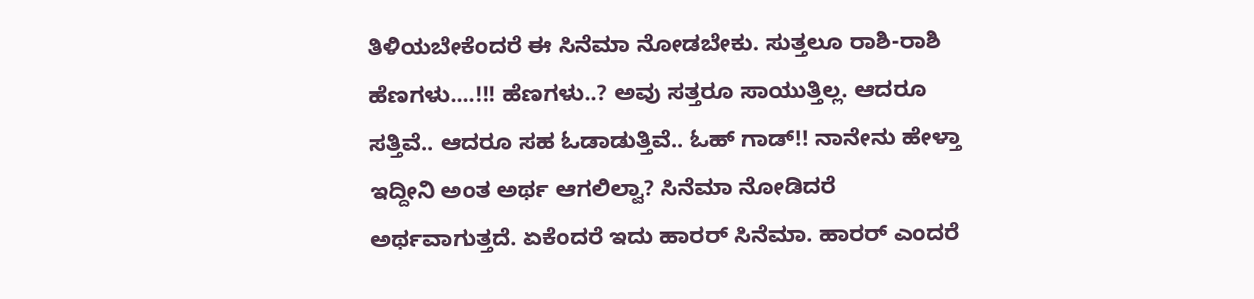ತಿಳಿಯಬೇಕೆಂದರೆ ಈ ಸಿನೆಮಾ ನೋಡಬೇಕು. ಸುತ್ತಲೂ ರಾಶಿ-ರಾಶಿ ಹೆಣಗಳು....!!! ಹೆಣಗಳು..? ಅವು ಸತ್ತರೂ ಸಾಯುತ್ತಿಲ್ಲ. ಆದರೂ ಸತ್ತಿವೆ.. ಆದರೂ ಸಹ ಓಡಾಡುತ್ತಿವೆ.. ಓಹ್ ಗಾಡ್!! ನಾನೇನು ಹೇಳ್ತಾ ಇದ್ದೀನಿ ಅಂತ ಅರ್ಥ ಆಗಲಿಲ್ವಾ? ಸಿನೆಮಾ ನೋಡಿದರೆ ಅರ್ಥವಾಗುತ್ತದೆ. ಏಕೆಂದರೆ ಇದು ಹಾರರ್ ಸಿನೆಮಾ. ಹಾರರ್ ಎಂದರೆ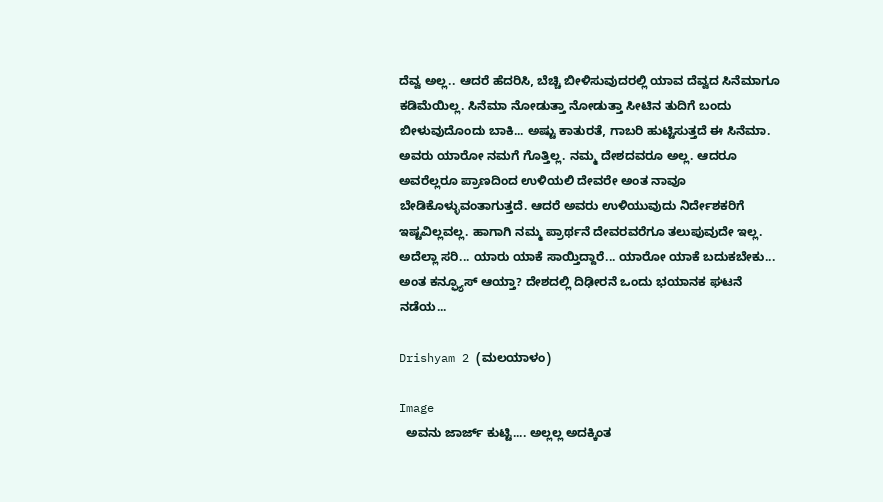ದೆವ್ವ ಅಲ್ಲ‌.. ಆದರೆ ಹೆದರಿಸಿ, ಬೆಚ್ಚಿ ಬೀಳಿಸುವುದರಲ್ಲಿ ಯಾವ ದೆವ್ವದ ಸಿನೆಮಾಗೂ ಕಡಿಮೆಯಿಲ್ಲ. ಸಿನೆಮಾ ನೋಡುತ್ತಾ ನೋಡುತ್ತಾ ಸೀಟಿನ ತುದಿಗೆ ಬಂದು ಬೀಳುವುದೊಂದು ಬಾಕಿ... ಅಷ್ಟು ಕಾತುರತೆ, ಗಾಬರಿ ಹುಟ್ಟಿಸುತ್ತದೆ ಈ ಸಿನೆಮಾ. ಅವರು ಯಾರೋ ನಮಗೆ ಗೊತ್ತಿಲ್ಲ. ನಮ್ಮ ದೇಶದವರೂ ಅಲ್ಲ. ಆದರೂ ಅವರೆಲ್ಲರೂ ಪ್ರಾಣದಿಂದ ಉಳಿಯಲಿ ದೇವರೇ ಅಂತ ನಾವೂ ಬೇಡಿಕೊಳ್ಳುವಂತಾಗುತ್ತದೆ. ಆದರೆ ಅವರು ಉಳಿಯುವುದು ನಿರ್ದೇಶಕರಿಗೆ ಇಷ್ಟವಿಲ್ಲವಲ್ಲ. ಹಾಗಾಗಿ ನಮ್ಮ ಪ್ರಾರ್ಥನೆ ದೇವರವರೆಗೂ ತಲುಪುವುದೇ ಇಲ್ಲ. ಅದೆಲ್ಲಾ ಸರಿ... ಯಾರು ಯಾಕೆ ಸಾಯ್ತಿದ್ದಾರೆ... ಯಾರೋ ಯಾಕೆ ಬದುಕಬೇಕು... ಅಂತ ಕನ್ಫ್ಯೂಸ್ ಆಯ್ತಾ? ದೇಶದಲ್ಲಿ ದಿಢೀರನೆ ಒಂದು ಭಯಾನಕ ಘಟನೆ ನಡೆಯ...

Drishyam 2 (ಮಲಯಾಳಂ)

Image
  ಅವನು ಜಾರ್ಜ್ ಕುಟ್ಟಿ.... ಅಲ್ಲಲ್ಲ ಅದಕ್ಕಿಂತ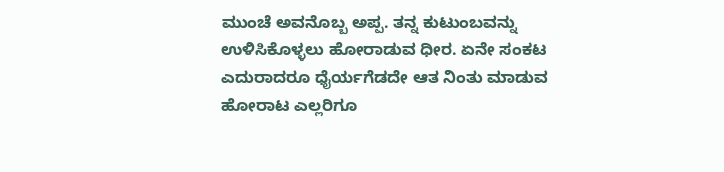ಮುಂಚೆ ಅವನೊಬ್ಬ ಅಪ್ಪ. ತನ್ನ ಕುಟುಂಬವನ್ನು ಉಳಿಸಿಕೊಳ್ಳಲು ಹೋರಾಡುವ ಧೀರ. ಏನೇ ಸಂಕಟ ಎದುರಾದರೂ ಧೈರ್ಯಗೆಡದೇ ಆತ ನಿಂತು ಮಾಡುವ ಹೋರಾಟ ಎಲ್ಲರಿಗೂ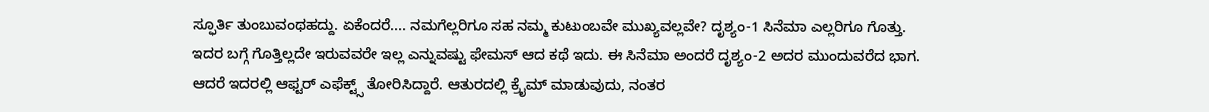ಸ್ಫೂರ್ತಿ ತುಂಬುವಂಥಹದ್ದು. ಏಕೆಂದರೆ.... ನಮಗೆಲ್ಲರಿಗೂ ಸಹ ನಮ್ಮ ಕುಟುಂಬವೇ ಮುಖ್ಯವಲ್ಲವೇ? ದೃಶ್ಯಂ-1 ಸಿನೆಮಾ ಎಲ್ಲರಿಗೂ ಗೊತ್ತು. ಇದರ ಬಗ್ಗೆ ಗೊತ್ತಿಲ್ಲದೇ ಇರುವವರೇ ಇಲ್ಲ ಎನ್ನುವಷ್ಟು ಫೇಮಸ್ ಆದ ಕಥೆ ಇದು. ಈ ಸಿನೆಮಾ ಅಂದರೆ ದೃಶ್ಯಂ-2 ಅದರ ಮುಂದುವರೆದ ಭಾಗ. ಆದರೆ ಇದರಲ್ಲಿ ಆಫ್ಟರ್ ಎಫೆಕ್ಟ್ಸ್ ತೋರಿಸಿದ್ದಾರೆ. ಆತುರದಲ್ಲಿ ಕ್ರೈಮ್ ಮಾಡುವುದು, ನಂತರ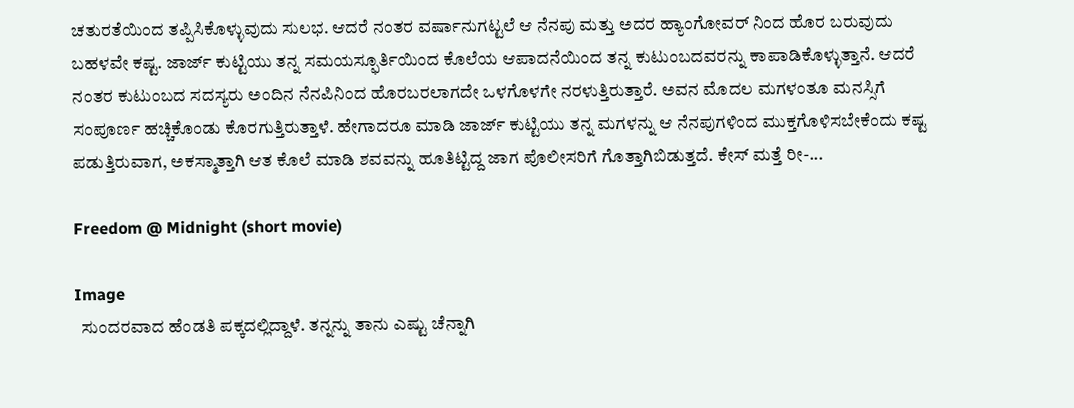ಚತುರತೆಯಿಂದ ತಪ್ಪಿಸಿಕೊಳ್ಳುವುದು ಸುಲಭ. ಆದರೆ ನಂತರ ವರ್ಷಾನುಗಟ್ಟಲೆ ಆ ನೆನಪು ಮತ್ತು ಅದರ ಹ್ಯಾಂಗೋವರ್ ನಿಂದ ಹೊರ ಬರುವುದು ಬಹಳ‌ವೇ ಕಷ್ಟ. ಜಾರ್ಜ್ ಕುಟ್ಟಿಯು ತನ್ನ ಸಮಯಸ್ಫೂರ್ತಿಯಿಂದ ಕೊಲೆಯ ಆಪಾದನೆಯಿಂದ ತನ್ನ ಕುಟುಂಬದವರನ್ನು ಕಾಪಾಡಿಕೊಳ್ಳುತ್ತಾನೆ. ಆದರೆ ನಂತರ ಕುಟುಂಬದ ಸದಸ್ಯರು ಅಂದಿನ ನೆನಪಿನಿಂದ ಹೊರಬರಲಾಗದೇ ಒಳಗೊಳಗೇ ನರಳುತ್ತಿರುತ್ತಾರೆ. ಅವನ ಮೊದಲ ಮಗಳಂತೂ ಮನಸ್ಸಿಗೆ ಸಂಪೂರ್ಣ ಹಚ್ಚಿಕೊಂಡು ಕೊರಗುತ್ತಿರುತ್ತಾಳೆ. ಹೇಗಾದರೂ ಮಾಡಿ ಜಾರ್ಜ್ ಕುಟ್ಟಿಯು ತನ್ನ ಮಗಳನ್ನು ಆ ನೆನಪುಗಳಿಂದ ಮುಕ್ತಗೊಳಿಸಬೇಕೆಂದು ಕಷ್ಟ ಪಡುತ್ತಿರುವಾಗ, ಅಕಸ್ಮಾತ್ತಾಗಿ ಆತ ಕೊಲೆ ಮಾಡಿ ಶವವನ್ನು ಹೂತಿಟ್ಟಿದ್ದ ಜಾಗ ಪೊಲೀಸರಿಗೆ ಗೊತ್ತಾಗಿಬಿಡುತ್ತದೆ. ಕೇಸ್ ಮತ್ತೆ ರೀ-...

Freedom @ Midnight (short movie)

Image
  ಸುಂದರವಾದ ಹೆಂಡತಿ ಪಕ್ಕದಲ್ಲಿದ್ದಾಳೆ. ತನ್ನನ್ನು ತಾನು ಎಷ್ಟು ಚೆನ್ನಾಗಿ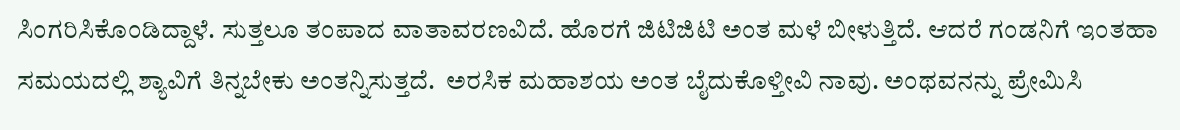ಸಿಂಗರಿಸಿಕೊಂಡಿದ್ದಾಳೆ. ಸುತ್ತಲೂ ತಂಪಾದ ವಾತಾವರಣವಿದೆ. ಹೊರಗೆ ಜಿಟಿಜಿಟಿ ಅಂತ ಮಳೆ ಬೀಳುತ್ತಿದೆ. ಆದರೆ ಗಂಡನಿಗೆ ಇಂತಹಾ ಸಮಯದಲ್ಲಿ ಶ್ಯಾವಿಗೆ ತಿನ್ನಬೇಕು ಅಂತನ್ನಿಸುತ್ತದೆ.  ಅರಸಿಕ ಮಹಾಶಯ ಅಂತ ಬೈದುಕೊಳ್ತೀವಿ ನಾವು. ಅಂಥವನನ್ನು ಪ್ರೇಮಿಸಿ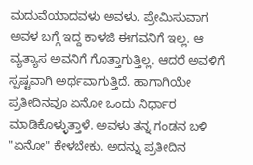ಮದುವೆಯಾದವಳು ಅವಳು‌. ಪ್ರೇಮಿಸುವಾಗ ಅವಳ ಬಗ್ಗೆ ಇದ್ದ ಕಾಳಜಿ ಈಗವನಿಗೆ ಇಲ್ಲ. ಆ ವ್ಯತ್ಯಾಸ ಅವನಿಗೆ ಗೊತ್ತಾಗುತ್ತಿಲ್ಲ. ಆದರೆ ಅವಳಿಗೆ ಸ್ಪಷ್ಟವಾಗಿ ಅರ್ಥವಾಗುತ್ತಿದೆ. ಹಾಗಾಗಿಯೇ ಪ್ರತೀದಿನವೂ ಏನೋ ಒಂದು ನಿರ್ಧಾರ ಮಾಡಿಕೊಳ್ಳುತ್ತಾಳೆ. ಅವಳು ತನ್ನ ಗಂಡನ ಬಳಿ "ಏನೋ" ಕೇಳಬೇಕು. ಅದನ್ನು ಪ್ರತೀದಿನ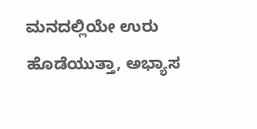ಮನದಲ್ಲಿಯೇ ಉರು ಹೊಡೆಯುತ್ತಾ, ಅಭ್ಯಾಸ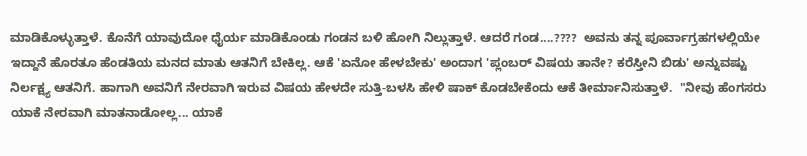ಮಾಡಿಕೊಳ್ಳುತ್ತಾಳೆ. ಕೊನೆಗೆ ಯಾವುದೋ ಧೈರ್ಯ ಮಾಡಿಕೊಂಡು ಗಂಡನ ಬಳಿ ಹೋಗಿ ನಿಲ್ಲುತ್ತಾಳೆ. ಆದರೆ ಗಂಡ....????  ಅವನು ತನ್ನ ಪೂರ್ವಾಗ್ರಹಗಳಲ್ಲಿಯೇ ಇದ್ದಾನೆ ಹೊರತೂ ಹೆಂಡತಿಯ ಮನದ ಮಾತು ಆತನಿಗೆ ಬೇಕಿಲ್ಲ. ಆಕೆ 'ಏನೋ ಹೇಳಬೇಕು' ಅಂದಾಗ 'ಪ್ಲಂಬರ್ ವಿಷಯ ತಾನೇ? ಕರೆಸ್ತೀನಿ ಬಿಡು' ಅನ್ನುವಷ್ಟು ನಿರ್ಲಕ್ಷ್ಯ ಆತನಿಗೆ. ಹಾಗಾಗಿ ಅವನಿಗೆ ನೇರವಾಗಿ ಇರುವ ವಿಷಯ ಹೇಳದೇ ಸುತ್ತಿ-ಬಳಸಿ ಹೇಳಿ ಷಾಕ್ ಕೊಡಬೇಕೆಂದು ಆಕೆ ತೀರ್ಮಾನಿಸುತ್ತಾಳೆ.  "ನೀವು ಹೆಂಗಸರು ಯಾಕೆ ನೇರವಾಗಿ ಮಾತನಾಡೋಲ್ಲ... ಯಾಕೆ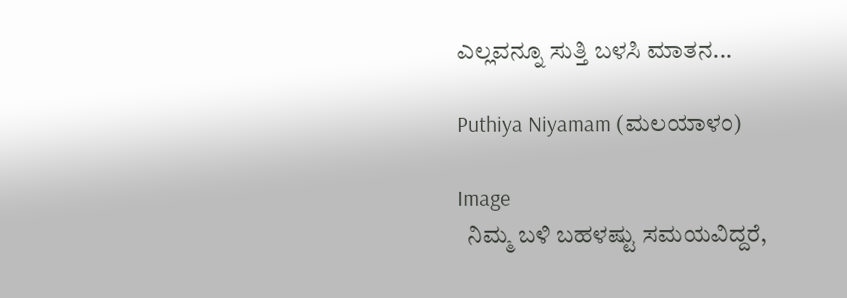ಎಲ್ಲವನ್ನೂ ಸುತ್ತಿ ಬಳಸಿ ಮಾತನ...

Puthiya Niyamam (ಮಲಯಾಳಂ)

Image
  ನಿಮ್ಮ ಬಳಿ ಬಹಳಷ್ಟು ಸಮಯವಿದ್ದರೆ,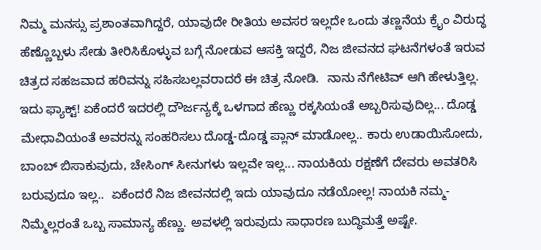ನಿಮ್ಮ ಮನಸ್ಸು ಪ್ರಶಾಂತವಾಗಿದ್ದರೆ, ಯಾವುದೇ ರೀತಿಯ ಅವಸರ ಇಲ್ಲದೇ ಒಂದು ತಣ್ಣನೆಯ ಕ್ರೈಂ ವಿರುದ್ಧ ಹೆಣ್ಣೊಬ್ಬಳು ಸೇಡು ತೀರಿಸಿಕೊಳ್ಳುವ ಬಗ್ಗೆ ನೋಡುವ ಆಸಕ್ತಿ ಇದ್ದರೆ, ನಿಜ ಜೀವನದ ಘಟನೆಗಳಂತೆ ಇರುವ ಚಿತ್ರದ ಸಹಜವಾದ ಹರಿವನ್ನು ಸಹಿಸಬಲ್ಲವರಾದರೆ ಈ ಚಿತ್ರ ನೋಡಿ.  ನಾನು ನೆಗೇಟಿವ್ ಆಗಿ ಹೇಳುತ್ತಿಲ್ಲ. ಇದು ಫ್ಯಾಕ್ಟ್! ಏಕೆಂದರೆ ಇದರಲ್ಲಿ ದೌರ್ಜನ್ಯಕ್ಕೆ ಒಳಗಾದ ಹೆಣ್ಣು ರಕ್ಕಸಿಯಂತೆ ಅಬ್ಬರಿಸುವುದಿಲ್ಲ... ದೊಡ್ಡ ಮೇಧಾವಿಯಂತೆ ಅವರನ್ನು ಸಂಹರಿಸಲು ದೊಡ್ಡ-ದೊಡ್ಡ ಪ್ಲಾನ್ ಮಾಡೋಲ್ಲ.. ಕಾರು ಉಡಾಯಿಸೋದು, ಬಾಂಬ್ ಬಿಸಾಕುವುದು, ಚೇಸಿಂಗ್ ಸೀನುಗಳು ಇಲ್ಲವೇ ಇಲ್ಲ... ನಾಯಕಿಯ ರಕ್ಷಣೆಗೆ ದೇವರು ಅವತರಿಸಿ ಬರುವುದೂ ಇಲ್ಲ..  ಏಕೆಂದರೆ ನಿಜ ಜೀವನದಲ್ಲಿ ಇದು ಯಾವುದೂ ನಡೆಯೋಲ್ಲ! ನಾಯಕಿ ನಮ್ಮ-ನಿಮ್ಮೆಲ್ಲರಂತೆ ಒಬ್ಬ ಸಾಮಾನ್ಯ ಹೆಣ್ಣು. ಅವಳಲ್ಲಿ ಇರುವುದು ಸಾಧಾರಣ ಬುದ್ಧಿಮತ್ತೆ ಅಷ್ಟೇ.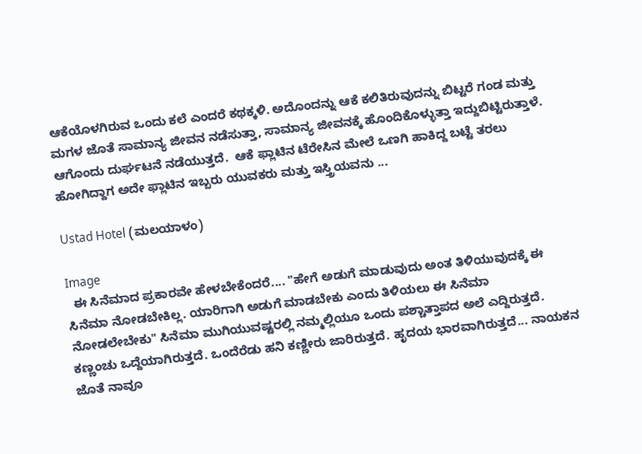ಆಕೆಯೊಳಗಿರುವ ಒಂದು ಕಲೆ ಎಂದರೆ ಕಥಕ್ಕಳಿ. ಅದೊಂದನ್ನು ಆಕೆ ಕಲಿತಿರುವುದನ್ನು ಬಿಟ್ಟರೆ ಗಂಡ ಮತ್ತು ಮಗಳ ಜೊತೆ ಸಾಮಾನ್ಯ ಜೀವನ ನಡೆಸುತ್ತಾ, ಸಾಮಾನ್ಯ ಜೀವನಕ್ಕೆ ಹೊಂದಿಕೊಳ್ಳುತ್ತಾ ಇದ್ದುಬಿಟ್ಟಿರುತ್ತಾಳೆ.  ಆಗೊಂದು ದುರ್ಘಟನೆ ನಡೆಯುತ್ತದೆ.  ಆಕೆ ಫ್ಲಾಟಿನ ಟೆರೇಸಿನ ಮೇಲೆ ಒಣಗಿ ಹಾಕಿದ್ದ ಬಟ್ಟೆ ತರಲು ಹೋಗಿದ್ದಾಗ ಅದೇ ಫ್ಲಾಟಿನ ಇಬ್ಬರು ಯುವಕರು ಮತ್ತು ಇಸ್ತ್ರಿಯವನು ...

Ustad Hotel (ಮಲಯಾಳಂ)

Image
  ಈ ಸಿನೆಮಾದ ಪ್ರಕಾರವೇ ಹೇಳಬೇಕೆಂದರೆ.... "ಹೇಗೆ ಅಡುಗೆ ಮಾಡುವುದು ಅಂತ ತಿಳಿಯುವುದಕ್ಕೆ ಈ ಸಿನೆಮಾ ನೋಡಬೇಕಿಲ್ಲ. ಯಾರಿಗಾಗಿ ಅಡುಗೆ ಮಾಡಬೇಕು ಎಂದು ತಿಳಿಯಲು ಈ ಸಿನೆಮಾ ನೋಡಲೇಬೇಕು" ಸಿನೆಮಾ ಮುಗಿಯುವಷ್ಟರಲ್ಲಿ ನಮ್ಮಲ್ಲಿಯೂ ಒಂದು ಪಶ್ಚಾತ್ತಾಪದ ಅಲೆ ಎದ್ದಿರುತ್ತದೆ. ಕಣ್ಣಂಚು ಒದ್ದೆಯಾಗಿರುತ್ತದೆ. ಒಂದೆರೆಡು ಹನಿ ಕಣ್ಣೀರು ಜಾರಿರುತ್ತದೆ. ಹೃದಯ ಭಾರವಾಗಿರುತ್ತದೆ... ನಾಯಕನ ಜೊತೆ ನಾವೂ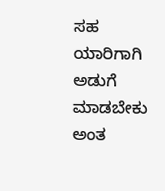ಸಹ ಯಾರಿಗಾಗಿ ಅಡುಗೆ ಮಾಡಬೇಕು ಅಂತ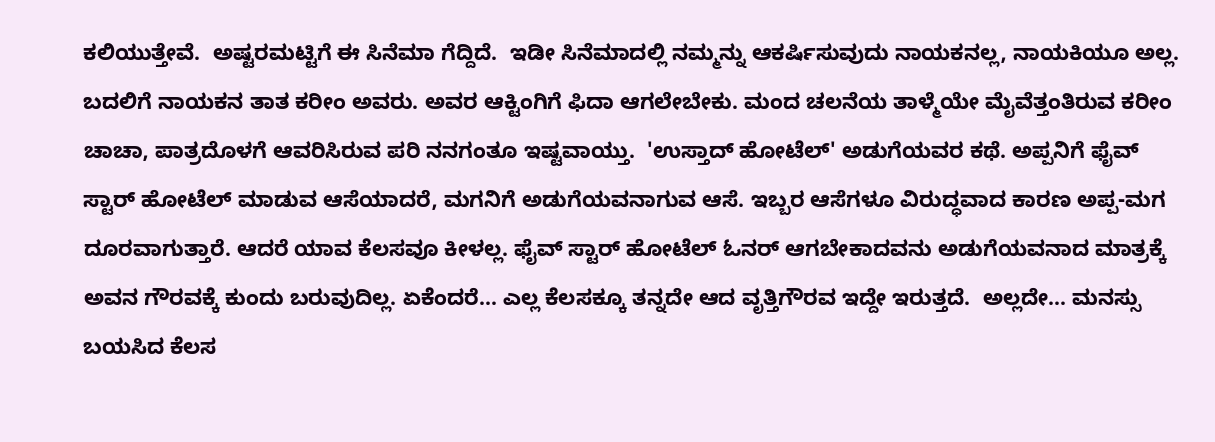ಕಲಿಯುತ್ತೇವೆ‌.  ಅಷ್ಟರಮಟ್ಟಿಗೆ ಈ ಸಿನೆಮಾ ಗೆದ್ದಿದೆ.  ಇಡೀ ಸಿನೆಮಾದಲ್ಲಿ ನಮ್ಮನ್ನು ಆಕರ್ಷಿಸುವುದು ನಾಯಕನಲ್ಲ, ನಾಯಕಿಯೂ ಅಲ್ಲ. ಬದಲಿಗೆ ನಾಯಕನ ತಾತ ಕರೀಂ ಅವರು. ಅವರ ಆಕ್ಟಿಂಗಿಗೆ ಫಿದಾ ಆಗಲೇಬೇಕು. ಮಂದ ಚಲನೆಯ ತಾಳ್ಮೆಯೇ ಮೈವೆತ್ತಂತಿರುವ ಕರೀಂ ಚಾಚಾ, ಪಾತ್ರದೊಳಗೆ ಆವರಿಸಿರುವ ಪರಿ ನನಗಂತೂ ಇಷ್ಟವಾಯ್ತು.  'ಉಸ್ತಾದ್ ಹೋಟೆಲ್' ಅಡುಗೆಯವರ ಕಥೆ. ಅಪ್ಪನಿಗೆ ಫೈವ್ ಸ್ಟಾರ್ ಹೋಟೆಲ್ ಮಾಡುವ ಆಸೆಯಾದರೆ, ಮಗನಿಗೆ ಅಡುಗೆಯವನಾಗುವ ಆಸೆ. ಇಬ್ಬರ ಆಸೆಗಳೂ ವಿರುದ್ಧವಾದ ಕಾರಣ ಅಪ್ಪ-ಮಗ ದೂರವಾಗುತ್ತಾರೆ. ಆದರೆ ಯಾವ ಕೆಲಸವೂ ಕೀಳಲ್ಲ. ಫೈವ್ ಸ್ಟಾರ್ ಹೋಟೆಲ್ ಓನರ್ ಆಗಬೇಕಾದವನು ಅಡುಗೆಯವನಾದ ಮಾತ್ರಕ್ಕೆ ಅವನ ಗೌರವಕ್ಕೆ ಕುಂದು ಬರುವುದಿಲ್ಲ. ಏಕೆಂದರೆ... ಎಲ್ಲ ಕೆಲಸಕ್ಕೂ ತನ್ನದೇ ಆದ ವೃತ್ತಿಗೌರವ ಇದ್ದೇ ಇರುತ್ತದೆ.  ಅಲ್ಲದೇ... ಮನಸ್ಸು ಬಯಸಿದ ಕೆಲಸ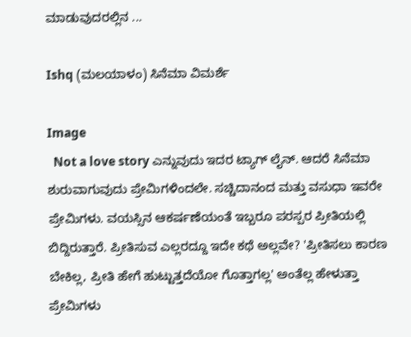ಮಾಡುವುದರಲ್ಲಿನ ...

Ishq (ಮಲಯಾಳಂ) ಸಿನೆಮಾ ವಿಮರ್ಶೆ

Image
  Not a love story ಎನ್ನುವುದು ಇದರ ಟ್ಯಾಗ್ ಲೈನ್. ಆದರೆ ಸಿನೆಮಾ ಶುರುವಾಗುವುದು ಪ್ರೇಮಿಗಳಿಂದಲೇ. ಸಚ್ಚಿದಾನಂದ ಮತ್ತು ವಸುಧಾ ಇವರೇ ಪ್ರೇಮಿಗಳು. ವಯಸ್ಸಿನ ಆಕರ್ಷಣೆಯಂತೆ ಇಬ್ಬರೂ ಪರಸ್ಪರ ಪ್ರೀತಿಯಲ್ಲಿ ಬಿದ್ದಿರುತ್ತಾರೆ. ಪ್ರೀತಿಸುವ ಎಲ್ಲರದ್ದೂ ಇದೇ ಕಥೆ ಅಲ್ಲವೇ? 'ಪ್ರೀತಿಸಲು ಕಾರಣ ಬೇಕಿಲ್ಲ, ಪ್ರೀತಿ ಹೇಗೆ ಹುಟ್ಟುತ್ತದೆಯೋ ಗೊತ್ತಾಗಲ್ಲ' ಅಂತೆಲ್ಲ ಹೇಳುತ್ತಾ ಪ್ರೇಮಿಗಳು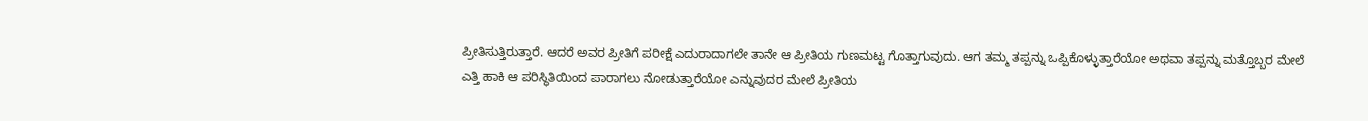ಪ್ರೀತಿಸುತ್ತಿರುತ್ತಾರೆ. ಆದರೆ ಅವರ ಪ್ರೀತಿಗೆ ಪರೀಕ್ಷೆ ಎದುರಾದಾಗಲೇ ತಾನೇ ಆ ಪ್ರೀತಿಯ ಗುಣಮಟ್ಟ ಗೊತ್ತಾಗುವುದು. ಆಗ ತಮ್ಮ ತಪ್ಪನ್ನು ಒಪ್ಪಿಕೊಳ್ಳುತ್ತಾರೆಯೋ ಅಥವಾ ತಪ್ಪನ್ನು ಮತ್ತೊಬ್ಬರ ಮೇಲೆ ಎತ್ತಿ ಹಾಕಿ‌ ಆ ಪರಿಸ್ಥಿತಿಯಿಂದ ಪಾರಾಗಲು ನೋಡುತ್ತಾರೆಯೋ ಎನ್ನುವುದರ ಮೇಲೆ ಪ್ರೀತಿಯ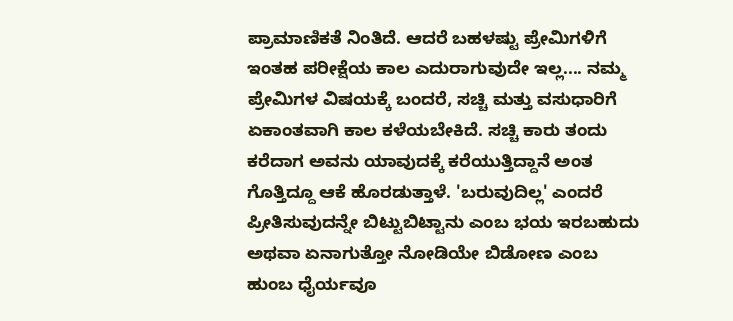ಪ್ರಾಮಾಣಿಕತೆ ನಿಂತಿದೆ. ಆದರೆ ಬಹಳಷ್ಟು ಪ್ರೇಮಿಗಳಿಗೆ ಇಂತಹ ಪರೀಕ್ಷೆಯ ಕಾಲ ಎದುರಾಗುವುದೇ ಇಲ್ಲ.... ನಮ್ಮ ಪ್ರೇಮಿಗಳ ವಿಷಯಕ್ಕೆ ಬಂದರೆ, ಸಚ್ಚಿ ಮತ್ತು ವಸುಧಾರಿಗೆ ಏಕಾಂತವಾಗಿ ಕಾಲ ಕಳೆಯಬೇಕಿದೆ. ಸಚ್ಚಿ ಕಾರು ತಂದು ಕರೆದಾಗ ಅವನು ಯಾವುದಕ್ಕೆ ಕರೆಯುತ್ತಿದ್ದಾನೆ ಅಂತ ಗೊತ್ತಿದ್ದೂ ಆಕೆ ಹೊರಡುತ್ತಾಳೆ. 'ಬರುವುದಿಲ್ಲ' ಎಂದರೆ ಪ್ರೀತಿಸುವುದನ್ನೇ ಬಿಟ್ಟುಬಿಟ್ಟಾನು ಎಂಬ ಭಯ ಇರಬಹುದು ಅಥವಾ ಏನಾಗುತ್ತೋ ನೋಡಿಯೇ ಬಿಡೋಣ ಎಂಬ ಹುಂಬ ಧೈರ್ಯವೂ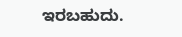ಇರಬಹುದು.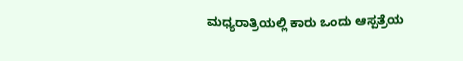ಮಧ್ಯರಾತ್ರಿಯಲ್ಲಿ ಕಾರು ಒಂದು ಆಸ್ಪತ್ರೆಯ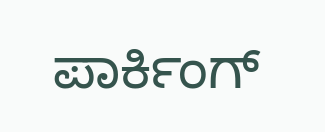ಪಾರ್ಕಿಂಗ್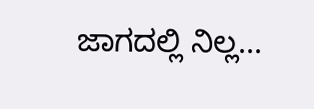ಜಾಗದಲ್ಲಿ ನಿಲ್ಲ...